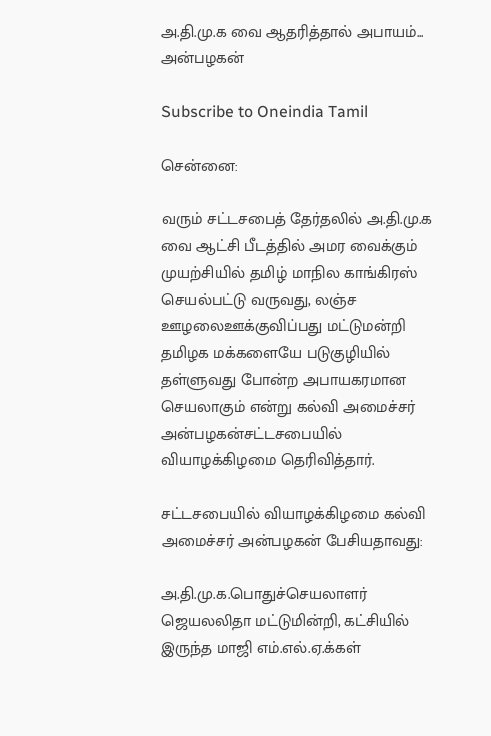அ.தி.மு.க வை ஆதரித்தால் அபாயம்... அன்பழகன்

Subscribe to Oneindia Tamil

சென்னை:

வரும் சட்டசபைத் தேர்தலில் அ.தி.மு.க வை ஆட்சி பீடத்தில் அமர வைக்கும் முயற்சியில் தமிழ் மாநில காங்கிரஸ் செயல்பட்டு வருவது, லஞ்ச ஊழலைஊக்குவிப்பது மட்டுமன்றி தமிழக மக்களையே படுகுழியில் தள்ளுவது போன்ற அபாயகரமான செயலாகும் என்று கல்வி அமைச்சர் அன்பழகன்சட்டசபையில் வியாழக்கிழமை தெரிவித்தார்.

சட்டசபையில் வியாழக்கிழமை கல்வி அமைச்சர் அன்பழகன் பேசியதாவது:

அ.தி.மு.க.பொதுச்செயலாளர் ஜெயலலிதா மட்டுமின்றி, கட்சியில் இருந்த மாஜி எம்.எல்.ஏ.க்கள்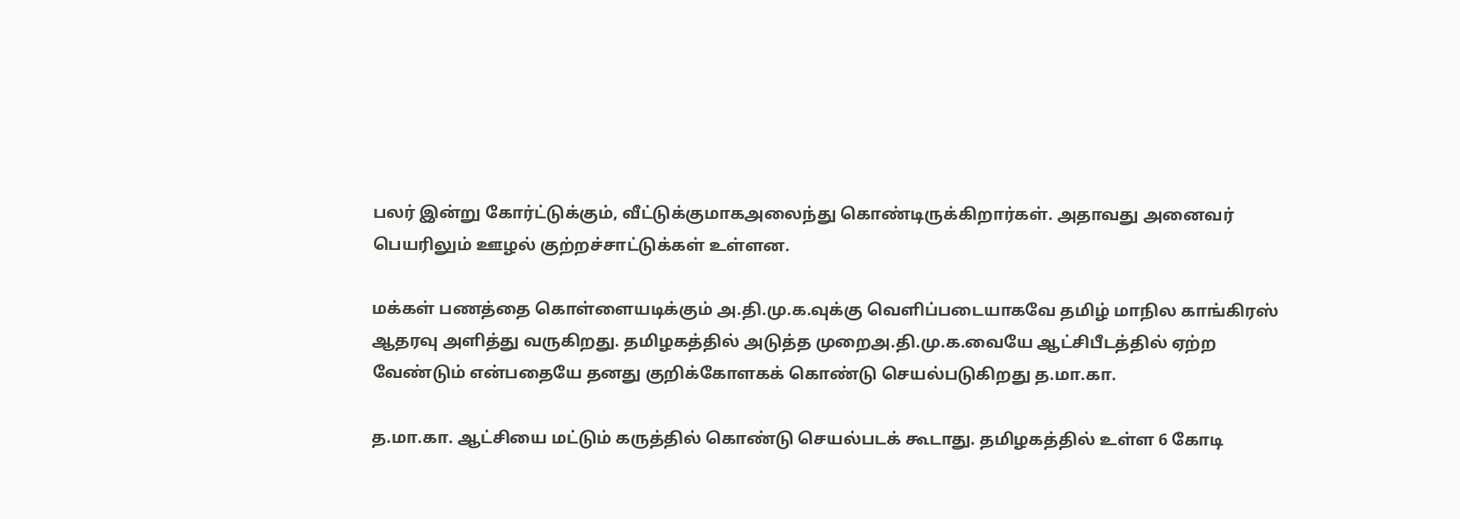பலர் இன்று கோர்ட்டுக்கும், வீட்டுக்குமாகஅலைந்து கொண்டிருக்கிறார்கள். அதாவது அனைவர் பெயரிலும் ஊழல் குற்றச்சாட்டுக்கள் உள்ளன.

மக்கள் பணத்தை கொள்ளையடிக்கும் அ.தி.மு.க.வுக்கு வெளிப்படையாகவே தமிழ் மாநில காங்கிரஸ் ஆதரவு அளித்து வருகிறது. தமிழகத்தில் அடுத்த முறைஅ.தி.மு.க.வையே ஆட்சிபீடத்தில் ஏற்ற வேண்டும் என்பதையே தனது குறிக்கோளகக் கொண்டு செயல்படுகிறது த.மா.கா.

த.மா.கா. ஆட்சியை மட்டும் கருத்தில் கொண்டு செயல்படக் கூடாது. தமிழகத்தில் உள்ள 6 கோடி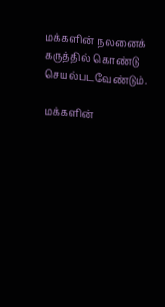மக்களின் நலனைக் கருத்தில் கொண்டு செயல்படவேண்டும்.

மக்களின்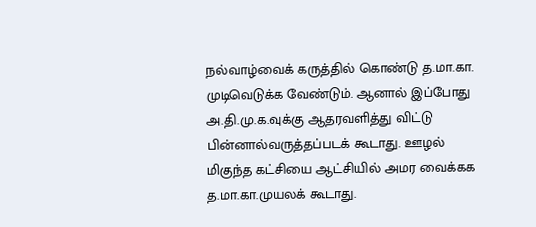நல்வாழ்வைக் கருத்தில் கொண்டு த.மா.கா. முடிவெடுக்க வேண்டும். ஆனால் இப்போது அ.தி.மு.க.வுக்கு ஆதரவளித்து விட்டு பின்னால்வருத்தப்படக் கூடாது. ஊழல் மிகுந்த கட்சியை ஆட்சியில் அமர வைக்கக த.மா.கா.முயலக் கூடாது.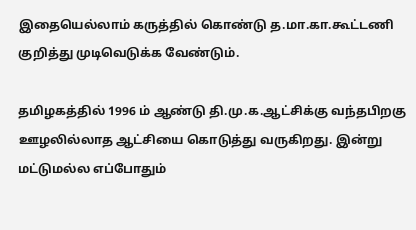இதையெல்லாம் கருத்தில் கொண்டு த.மா.கா.கூட்டணி குறித்து முடிவெடுக்க வேண்டும்.

தமிழகத்தில் 1996 ம் ஆண்டு தி.மு.க.ஆட்சிக்கு வந்தபிறகு ஊழலில்லாத ஆட்சியை கொடுத்து வருகிறது. இன்று மட்டுமல்ல எப்போதும்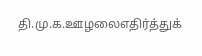தி.மு.க.ஊழலைஎதிர்த்துக்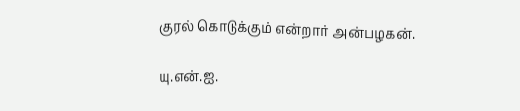குரல் கொடுக்கும் என்றார் அன்பழகன்.

யு.என்.ஐ.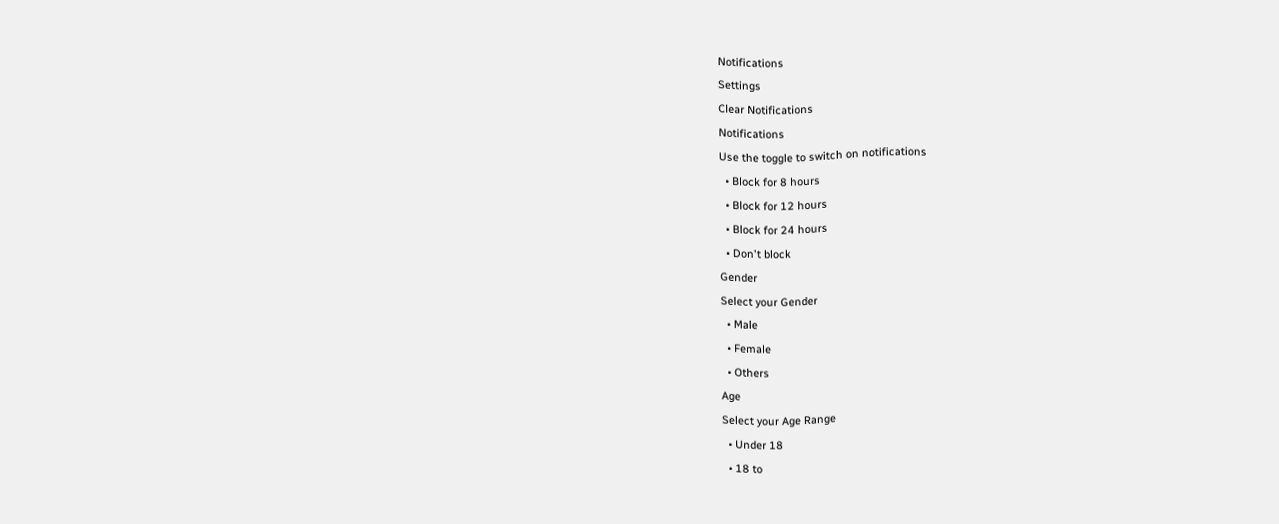Notifications
Settings
Clear Notifications
Notifications
Use the toggle to switch on notifications
  • Block for 8 hours
  • Block for 12 hours
  • Block for 24 hours
  • Don't block
Gender
Select your Gender
  • Male
  • Female
  • Others
Age
Select your Age Range
  • Under 18
  • 18 to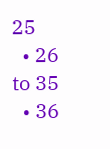25
  • 26 to 35
  • 36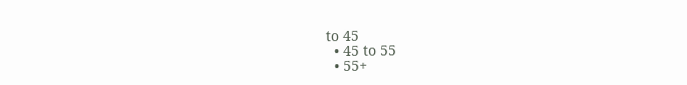to 45
  • 45 to 55
  • 55+